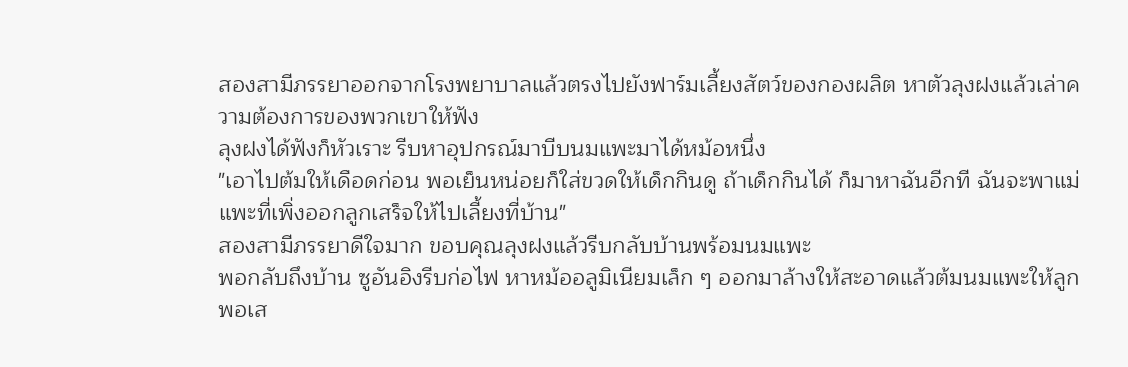สองสามีภรรยาออกจากโรงพยาบาลแล้วตรงไปยังฟาร์มเลี้ยงสัตว์ของกองผลิต หาตัวลุงฝงแล้วเล่าความต้องการของพวกเขาให้ฟัง
ลุงฝงได้ฟังก็หัวเราะ รีบหาอุปกรณ์มาบีบนมแพะมาได้หม้อหนึ่ง
"เอาไปต้มให้เดือดก่อน พอเย็นหน่อยก็ใส่ขวดให้เด็กกินดู ถ้าเด็กกินได้ ก็มาหาฉันอีกที ฉันจะพาแม่แพะที่เพิ่งออกลูกเสร็จให้ไปเลี้ยงที่บ้าน"
สองสามีภรรยาดีใจมาก ขอบคุณลุงฝงแล้วรีบกลับบ้านพร้อมนมแพะ
พอกลับถึงบ้าน ซูอันอิงรีบก่อไฟ หาหม้ออลูมิเนียมเล็ก ๆ ออกมาล้างให้สะอาดแล้วต้มนมแพะให้ลูก
พอเส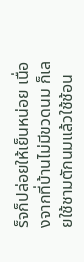ร็จก็ปล่อยให้เย็นหน่อย เนื่องจากที่บ้านไม่มีขวดนม ก็เลยใช้ชามตักนมแล้วใช้ช้อน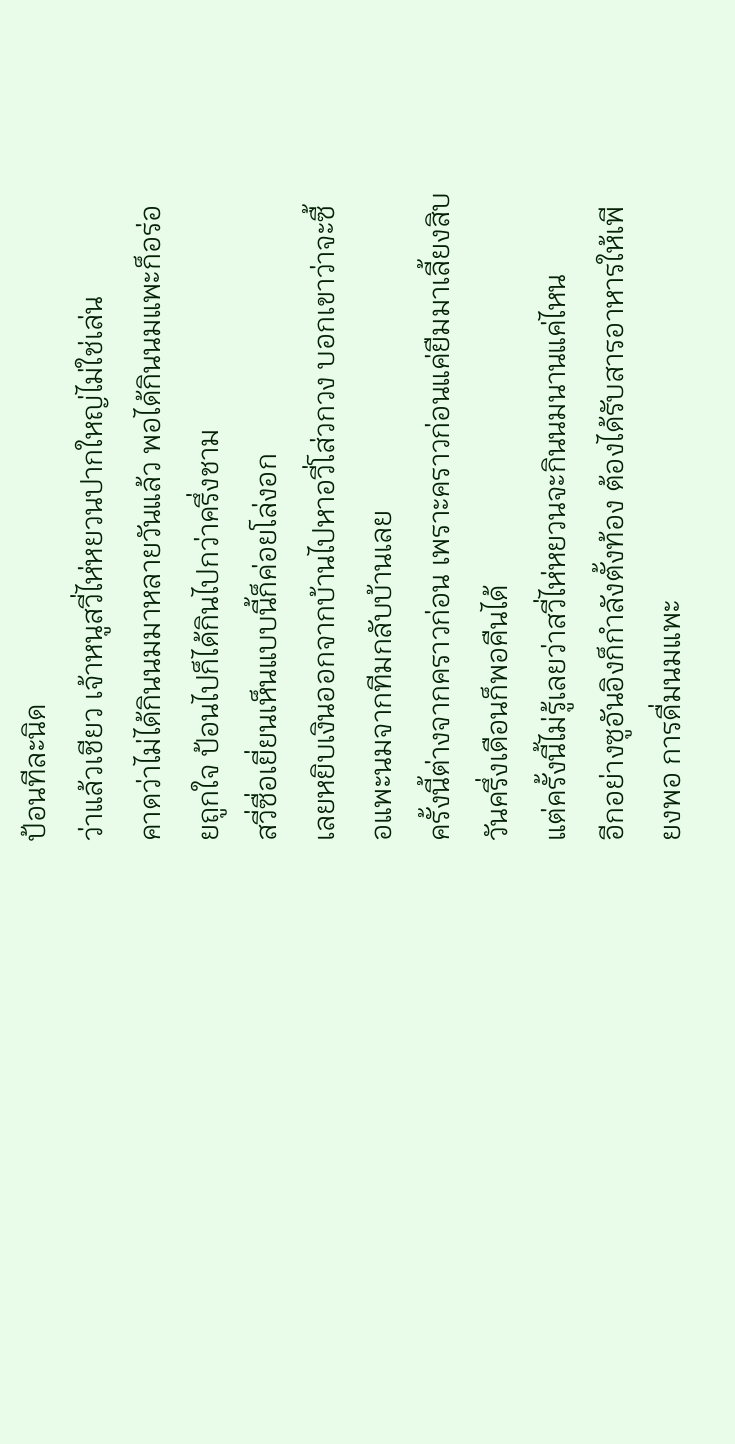ป้อนทีละนิด
ว่าแล้วเชียว เจ้าหนูสวี่ไห่หยวนปากใหญ่ไม่ใช่เล่น
คาดว่าไม่ได้กินนมมาหลายวันแล้ว พอได้กินนมแพะก็อร่อยถูกใจ ป้อนไปก็ได้กินไปกว่าครึ่งชาม
สวี่ซื่อเยี่ยนเห็นแบบนี้ก็ค่อยโล่งอก
เลยหยิบเงินออกจากบ้านไปหาอวี่โส่วกวง บอกเขาว่าจะซื้อแพะนมจากทีมกลับบ้านเลย
ครั้งนี้ต่างจากคราวก่อน เพราะคราวก่อนแค่ยืมมาเลี้ยงสิบวันครึ่งเดือนก็พอคืนได้
แต่ครั้งนี้ไม่รู้เลยว่าสวี่ไห่หยวนจะกินนมนานแค่ไหน
อีกอย่างซูอันอิงก็กำลังตั้งท้อง ต้องได้รับสารอาหารให้เพียงพอ การดื่มนมแพะ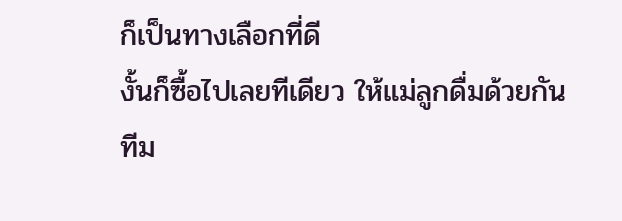ก็เป็นทางเลือกที่ดี
งั้นก็ซื้อไปเลยทีเดียว ให้แม่ลูกดื่มด้วยกัน
ทีม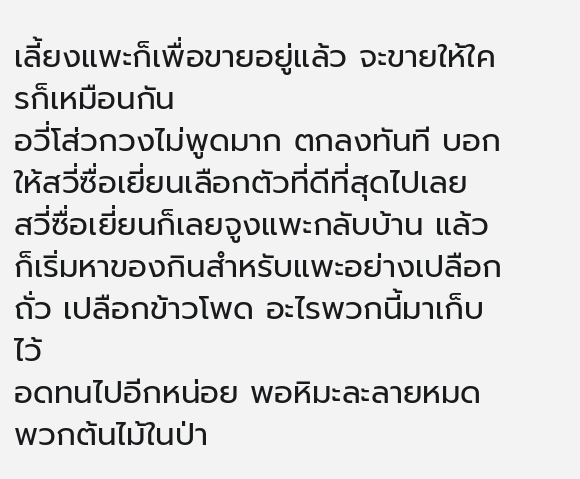เลี้ยงแพะก็เพื่อขายอยู่แล้ว จะขายให้ใครก็เหมือนกัน
อวี่โส่วกวงไม่พูดมาก ตกลงทันที บอกให้สวี่ซื่อเยี่ยนเลือกตัวที่ดีที่สุดไปเลย
สวี่ซื่อเยี่ยนก็เลยจูงแพะกลับบ้าน แล้วก็เริ่มหาของกินสำหรับแพะอย่างเปลือกถั่ว เปลือกข้าวโพด อะไรพวกนี้มาเก็บไว้
อดทนไปอีกหน่อย พอหิมะละลายหมด พวกต้นไม้ในป่า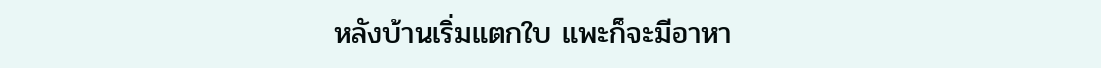หลังบ้านเริ่มแตกใบ แพะก็จะมีอาหา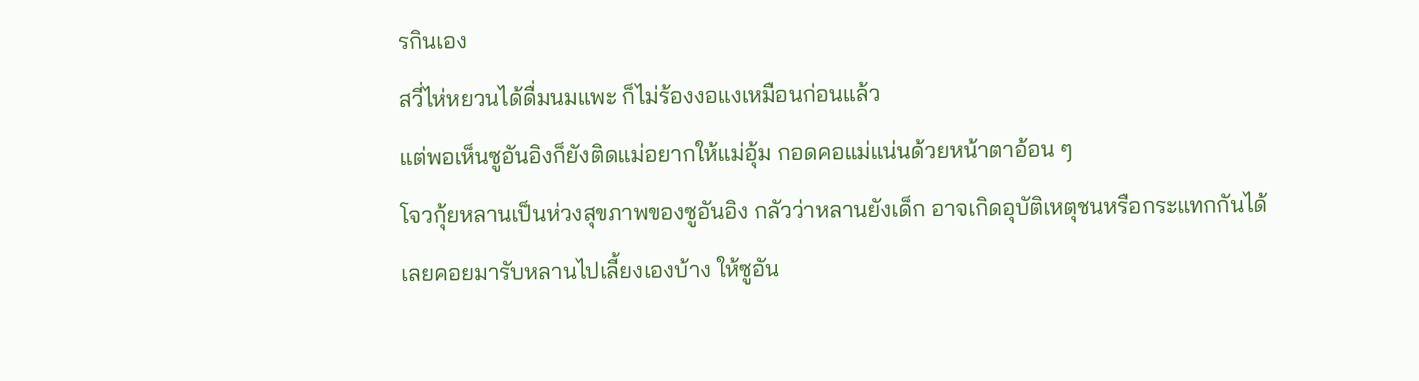รกินเอง
สวี่ไห่หยวนได้ดื่มนมแพะ ก็ไม่ร้องงอแงเหมือนก่อนแล้ว
แต่พอเห็นซูอันอิงก็ยังติดแม่อยากให้แม่อุ้ม กอดคอแม่แน่นด้วยหน้าตาอ้อน ๆ
โจวกุ้ยหลานเป็นห่วงสุขภาพของซูอันอิง กลัวว่าหลานยังเด็ก อาจเกิดอุบัติเหตุชนหรือกระแทกกันได้
เลยคอยมารับหลานไปเลี้ยงเองบ้าง ให้ซูอัน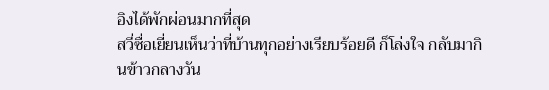อิงได้พักผ่อนมากที่สุด
สวี่ซื่อเยี่ยนเห็นว่าที่บ้านทุกอย่างเรียบร้อยดี ก็โล่งใจ กลับมากินข้าวกลางวัน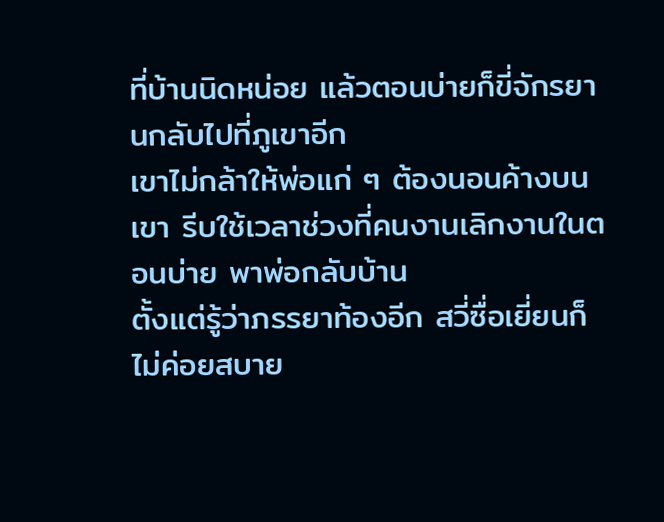ที่บ้านนิดหน่อย แล้วตอนบ่ายก็ขี่จักรยานกลับไปที่ภูเขาอีก
เขาไม่กล้าให้พ่อแก่ ๆ ต้องนอนค้างบนเขา รีบใช้เวลาช่วงที่คนงานเลิกงานในตอนบ่าย พาพ่อกลับบ้าน
ตั้งแต่รู้ว่าภรรยาท้องอีก สวี่ซื่อเยี่ยนก็ไม่ค่อยสบาย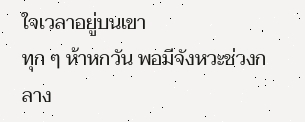ใจเวลาอยู่บนเขา
ทุก ๆ ห้าหกวัน พอมีจังหวะช่วงกลาง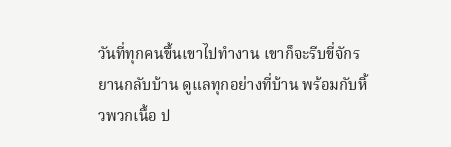วันที่ทุกคนขึ้นเขาไปทำงาน เขาก็จะรีบขี่จักรยานกลับบ้าน ดูแลทุกอย่างที่บ้าน พร้อมกับหิ้วพวกเนื้อ ป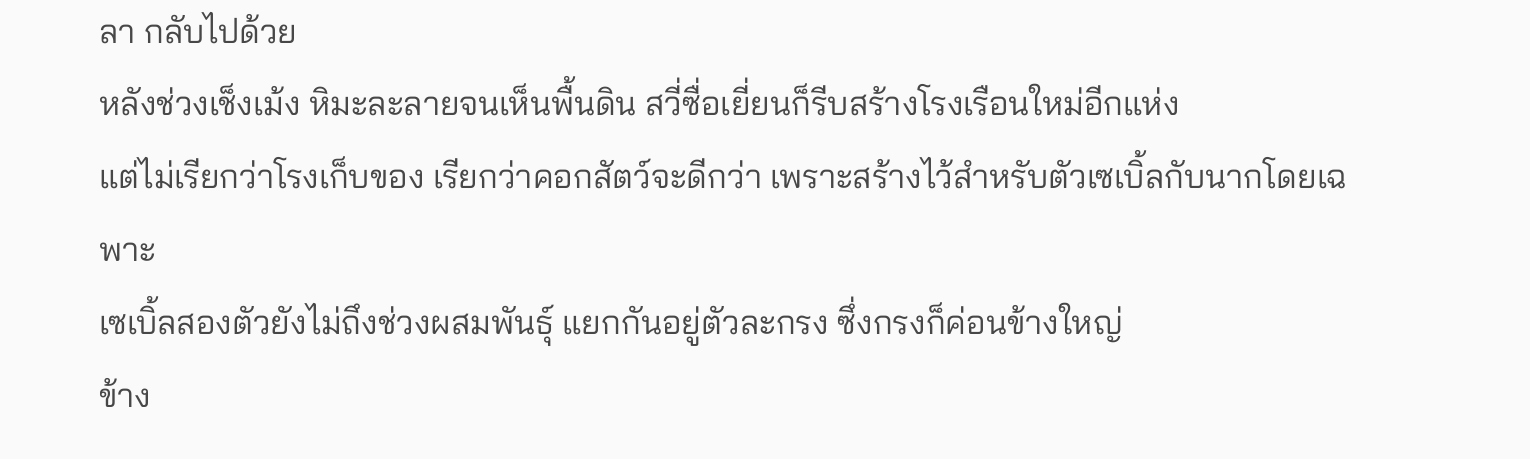ลา กลับไปด้วย
หลังช่วงเช็งเม้ง หิมะละลายจนเห็นพื้นดิน สวี่ซื่อเยี่ยนก็รีบสร้างโรงเรือนใหม่อีกแห่ง
แต่ไม่เรียกว่าโรงเก็บของ เรียกว่าคอกสัตว์จะดีกว่า เพราะสร้างไว้สำหรับตัวเซเบิ้ลกับนากโดยเฉพาะ
เซเบิ้ลสองตัวยังไม่ถึงช่วงผสมพันธุ์ แยกกันอยู่ตัวละกรง ซึ่งกรงก็ค่อนข้างใหญ่
ข้าง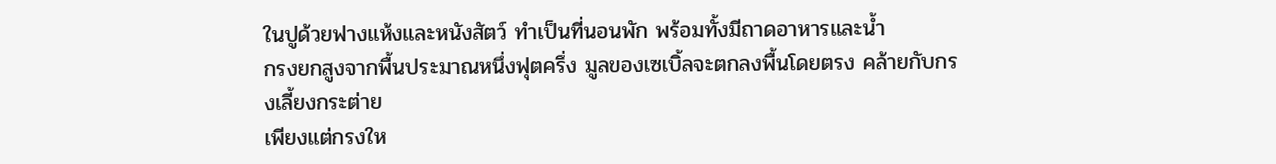ในปูด้วยฟางแห้งและหนังสัตว์ ทำเป็นที่นอนพัก พร้อมทั้งมีถาดอาหารและน้ำ
กรงยกสูงจากพื้นประมาณหนึ่งฟุตครึ่ง มูลของเซเบิ้ลจะตกลงพื้นโดยตรง คล้ายกับกรงเลี้ยงกระต่าย
เพียงแต่กรงให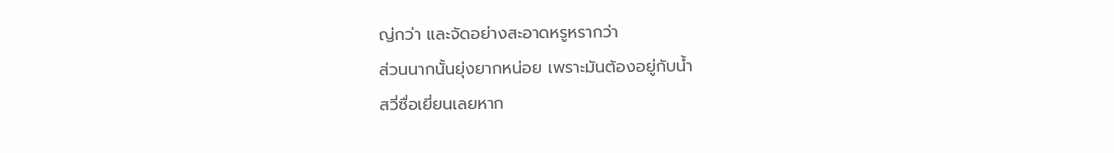ญ่กว่า และจัดอย่างสะอาดหรูหรากว่า
ส่วนนากนั้นยุ่งยากหน่อย เพราะมันต้องอยู่กับน้ำ
สวี่ซื่อเยี่ยนเลยหาก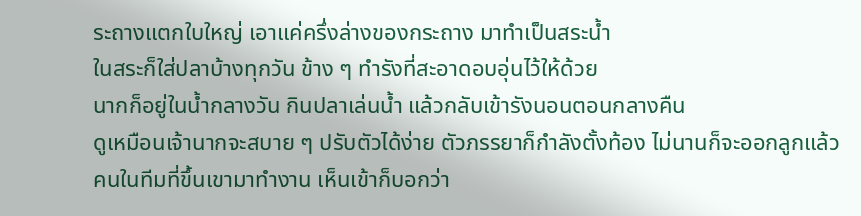ระถางแตกใบใหญ่ เอาแค่ครึ่งล่างของกระถาง มาทำเป็นสระน้ำ
ในสระก็ใส่ปลาบ้างทุกวัน ข้าง ๆ ทำรังที่สะอาดอบอุ่นไว้ให้ด้วย
นากก็อยู่ในน้ำกลางวัน กินปลาเล่นน้ำ แล้วกลับเข้ารังนอนตอนกลางคืน
ดูเหมือนเจ้านากจะสบาย ๆ ปรับตัวได้ง่าย ตัวภรรยาก็กำลังตั้งท้อง ไม่นานก็จะออกลูกแล้ว
คนในทีมที่ขึ้นเขามาทำงาน เห็นเข้าก็บอกว่า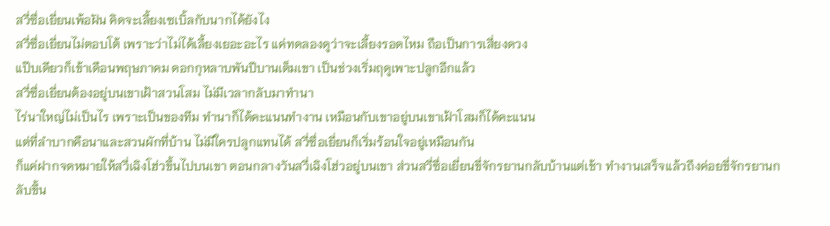สวี่ซื่อเยี่ยนเพ้อฝัน คิดจะเลี้ยงเซเบิ้ลกับนากได้ยังไง
สวี่ซื่อเยี่ยนไม่ตอบโต้ เพราะว่าไม่ได้เลี้ยงเยอะอะไร แค่ทดลองดูว่าจะเลี้ยงรอดไหม ถือเป็นการเสี่ยงดวง
แป๊บเดียวก็เข้าเดือนพฤษภาคม ดอกกุหลาบพันปีบานเต็มเขา เป็นช่วงเริ่มฤดูเพาะปลูกอีกแล้ว
สวี่ซื่อเยี่ยนต้องอยู่บนเขาเฝ้าสวนโสม ไม่มีเวลากลับมาทำนา
ไร่นาใหญ่ไม่เป็นไร เพราะเป็นของทีม ทำนาก็ได้คะแนนทำงาน เหมือนกับเขาอยู่บนเขาเฝ้าโสมก็ได้คะแนน
แต่ที่ลำบากคือนาและสวนผักที่บ้าน ไม่มีใครปลูกแทนได้ สวี่ซื่อเยี่ยนก็เริ่มร้อนใจอยู่เหมือนกัน
ก็แค่ฝากจดหมายให้สวี่เฉิงโฮ่วขึ้นไปบนเขา ตอนกลางวันสวี่เฉิงโฮ่วอยู่บนเขา ส่วนสวี่ซื่อเยี่ยนขี่จักรยานกลับบ้านแต่เช้า ทำงานเสร็จแล้วถึงค่อยขี่จักรยานกลับขึ้น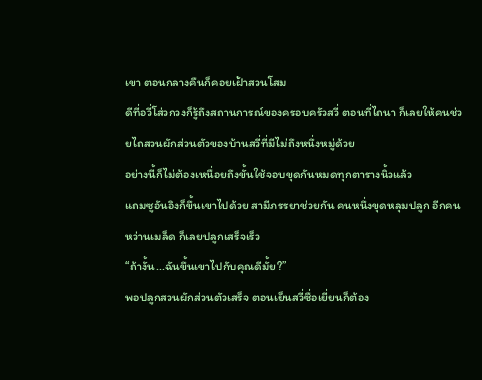เขา ตอนกลางคืนก็คอยเฝ้าสวนโสม
ดีที่อวี่โส่วกวงก็รู้ถึงสถานการณ์ของครอบครัวสวี่ ตอนที่ไถนา ก็เลยให้คนช่วยไถสวนผักส่วนตัวของบ้านสวี่ที่มีไม่ถึงหนึ่งหมู่ด้วย
อย่างนี้ก็ไม่ต้องเหนื่อยถึงขั้นใช้จอบขุดกันหมดทุกตารางนิ้วแล้ว
แถมซูอันอิงก็ขึ้นเขาไปด้วย สามีภรรยาช่วยกัน คนหนึ่งขุดหลุมปลูก อีกคนหว่านเมล็ด ก็เลยปลูกเสร็จเร็ว
“ถ้างั้น...ฉันขึ้นเขาไปกับคุณดีมั้ย?”
พอปลูกสวนผักส่วนตัวเสร็จ ตอนเย็นสวี่ซื่อเยี่ยนก็ต้อง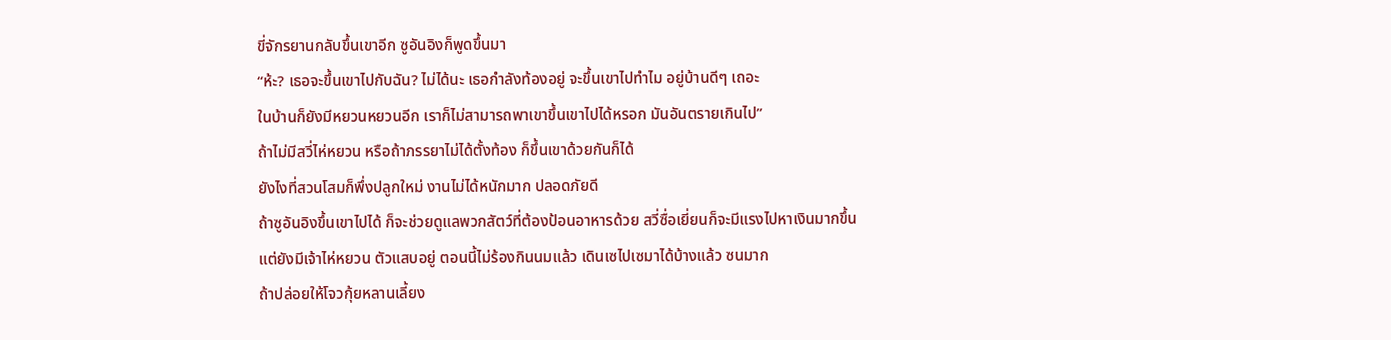ขี่จักรยานกลับขึ้นเขาอีก ซูอันอิงก็พูดขึ้นมา
“ห้ะ? เธอจะขึ้นเขาไปกับฉัน? ไม่ได้นะ เธอกำลังท้องอยู่ จะขึ้นเขาไปทำไม อยู่บ้านดีๆ เถอะ
ในบ้านก็ยังมีหยวนหยวนอีก เราก็ไม่สามารถพาเขาขึ้นเขาไปได้หรอก มันอันตรายเกินไป”
ถ้าไม่มีสวี่ไห่หยวน หรือถ้าภรรยาไม่ได้ตั้งท้อง ก็ขึ้นเขาด้วยกันก็ได้
ยังไงที่สวนโสมก็พึ่งปลูกใหม่ งานไม่ได้หนักมาก ปลอดภัยดี
ถ้าซูอันอิงขึ้นเขาไปได้ ก็จะช่วยดูแลพวกสัตว์ที่ต้องป้อนอาหารด้วย สวี่ซื่อเยี่ยนก็จะมีแรงไปหาเงินมากขึ้น
แต่ยังมีเจ้าไห่หยวน ตัวแสบอยู่ ตอนนี้ไม่ร้องกินนมแล้ว เดินเซไปเซมาได้บ้างแล้ว ซนมาก
ถ้าปล่อยให้โจวกุ้ยหลานเลี้ยง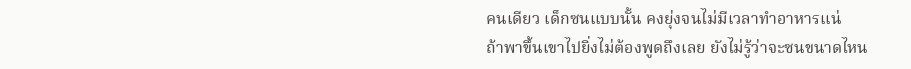คนเดียว เด็กซนแบบนั้น คงยุ่งจนไม่มีเวลาทำอาหารแน่
ถ้าพาขึ้นเขาไปยิ่งไม่ต้องพูดถึงเลย ยังไม่รู้ว่าจะซนขนาดไหน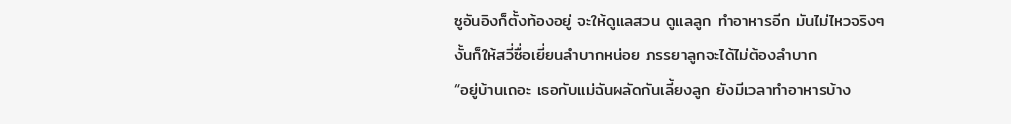ซูอันอิงก็ตั้งท้องอยู่ จะให้ดูแลสวน ดูแลลูก ทำอาหารอีก มันไม่ไหวจริงๆ
งั้นก็ให้สวี่ซื่อเยี่ยนลำบากหน่อย ภรรยาลูกจะได้ไม่ต้องลำบาก
“อยู่บ้านเถอะ เธอกับแม่ฉันผลัดกันเลี้ยงลูก ยังมีเวลาทำอาหารบ้าง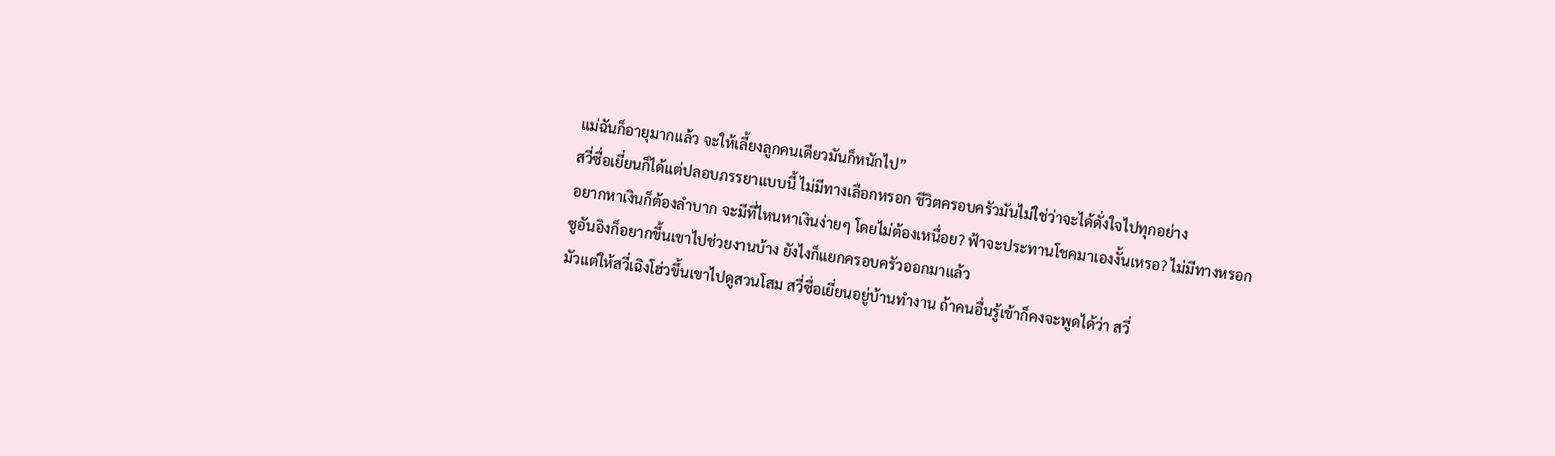แม่ฉันก็อายุมากแล้ว จะให้เลี้ยงลูกคนเดียวมันก็หนักไป”
สวี่ซื่อเยี่ยนก็ได้แต่ปลอบภรรยาแบบนี้ ไม่มีทางเลือกหรอก ชีวิตครอบครัวมันไม่ใช่ว่าจะได้ดั่งใจไปทุกอย่าง
อยากหาเงินก็ต้องลำบาก จะมีที่ไหนหาเงินง่ายๆ โดยไม่ต้องเหนื่อย? ฟ้าจะประทานโชคมาเองงั้นเหรอ? ไม่มีทางหรอก
ซูอันอิงก็อยากขึ้นเขาไปช่วยงานบ้าง ยังไงก็แยกครอบครัวออกมาแล้ว
มัวแต่ให้สวี่เฉิงโฮ่วขึ้นเขาไปดูสวนโสม สวี่ซื่อเยี่ยนอยู่บ้านทำงาน ถ้าคนอื่นรู้เข้าก็คงจะพูดได้ว่า สวี่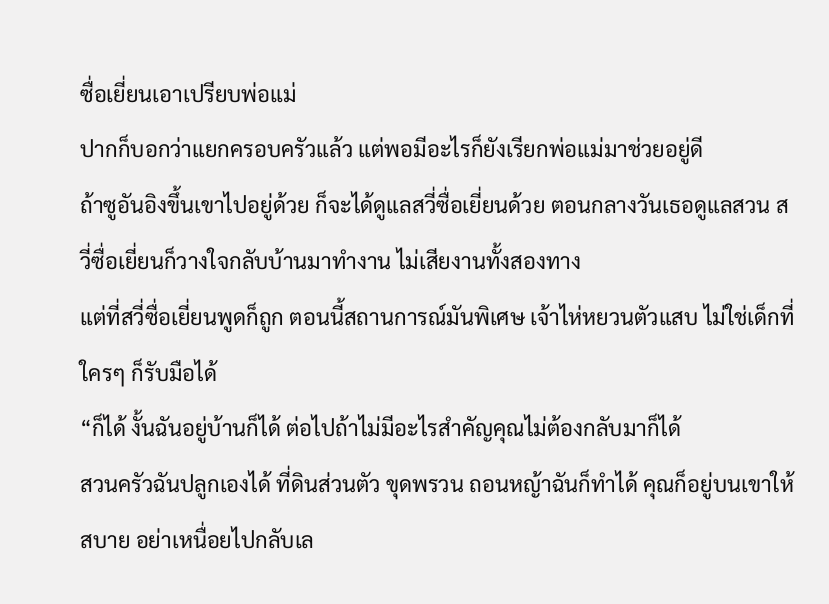ซื่อเยี่ยนเอาเปรียบพ่อแม่
ปากก็บอกว่าแยกครอบครัวแล้ว แต่พอมีอะไรก็ยังเรียกพ่อแม่มาช่วยอยู่ดี
ถ้าซูอันอิงขึ้นเขาไปอยู่ด้วย ก็จะได้ดูแลสวี่ซื่อเยี่ยนด้วย ตอนกลางวันเธอดูแลสวน สวี่ซื่อเยี่ยนก็วางใจกลับบ้านมาทำงาน ไม่เสียงานทั้งสองทาง
แต่ที่สวี่ซื่อเยี่ยนพูดก็ถูก ตอนนี้สถานการณ์มันพิเศษ เจ้าไห่หยวนตัวแสบ ไม่ใช่เด็กที่ใครๆ ก็รับมือได้
“ก็ได้ งั้นฉันอยู่บ้านก็ได้ ต่อไปถ้าไม่มีอะไรสำคัญคุณไม่ต้องกลับมาก็ได้
สวนครัวฉันปลูกเองได้ ที่ดินส่วนตัว ขุดพรวน ถอนหญ้าฉันก็ทำได้ คุณก็อยู่บนเขาให้สบาย อย่าเหนื่อยไปกลับเล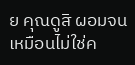ย คุณดูสิ ผอมจนเหมือนไม่ใช่ค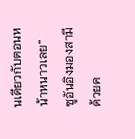นเดียวกับตอนหน้าหนาวเลย”
ซูอันอิงมองสามีด้วยค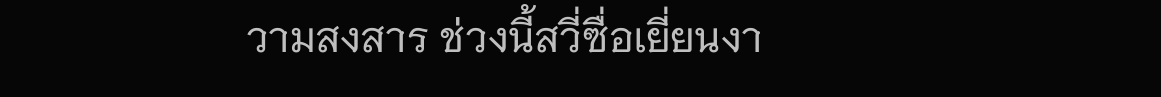วามสงสาร ช่วงนี้สวี่ซื่อเยี่ยนงา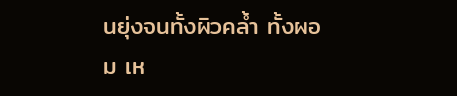นยุ่งจนทั้งผิวคล้ำ ทั้งผอม เห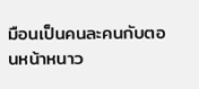มือนเป็นคนละคนกับตอนหน้าหนาว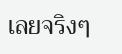เลยจริงๆ